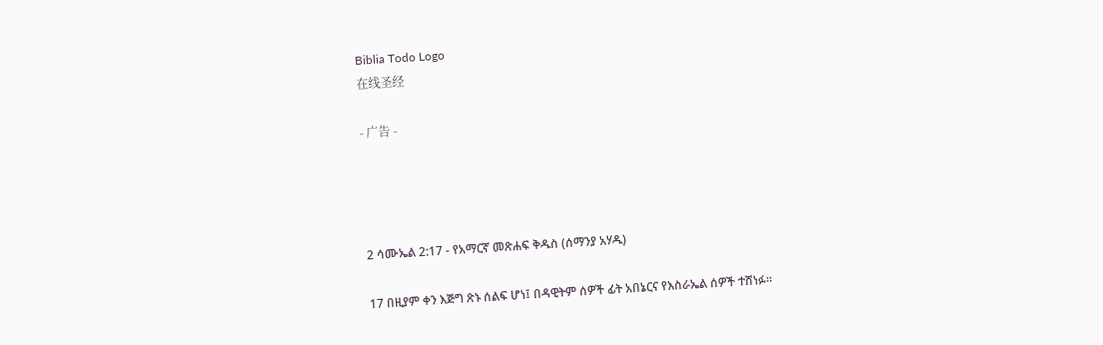Biblia Todo Logo
在线圣经

- 广告 -




2 ሳሙኤል 2:17 - የአማርኛ መጽሐፍ ቅዱስ (ሰማንያ አሃዱ)

17 በዚያም ቀን እጅግ ጽኑ ሰልፍ ሆነ፤ በዳዊትም ሰዎች ፊት አበኔርና የእስራኤል ሰዎች ተሸነፉ።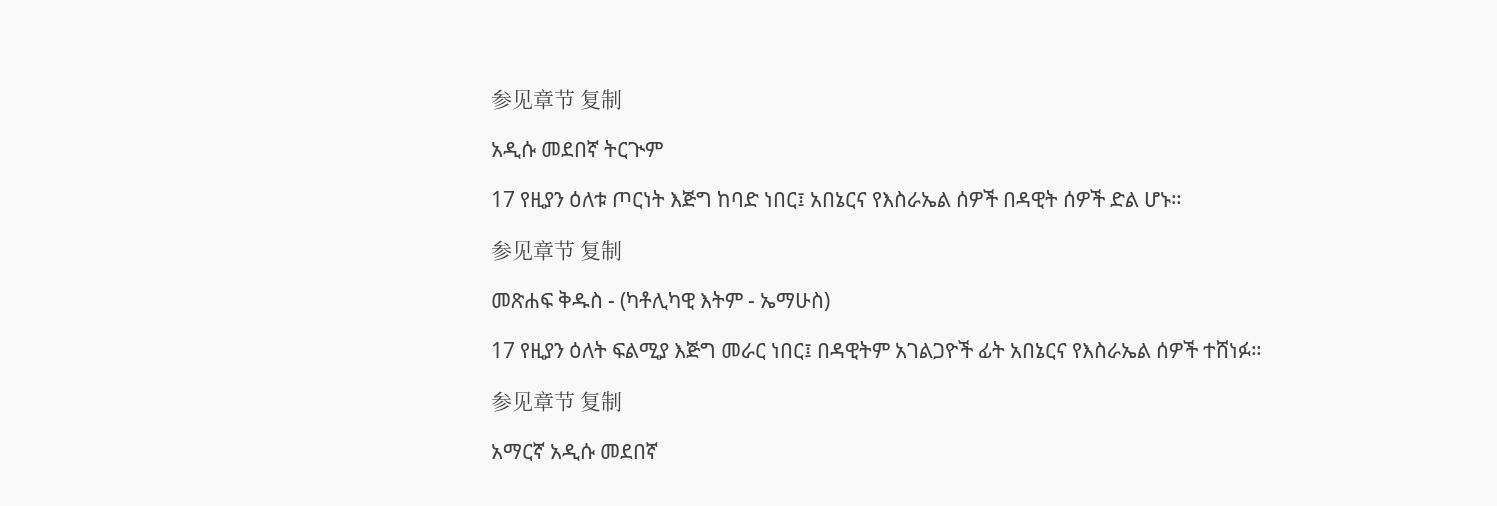参见章节 复制

አዲሱ መደበኛ ትርጒም

17 የዚያን ዕለቱ ጦርነት እጅግ ከባድ ነበር፤ አበኔርና የእስራኤል ሰዎች በዳዊት ሰዎች ድል ሆኑ።

参见章节 复制

መጽሐፍ ቅዱስ - (ካቶሊካዊ እትም - ኤማሁስ)

17 የዚያን ዕለት ፍልሚያ እጅግ መራር ነበር፤ በዳዊትም አገልጋዮች ፊት አበኔርና የእስራኤል ሰዎች ተሸነፉ።

参见章节 复制

አማርኛ አዲሱ መደበኛ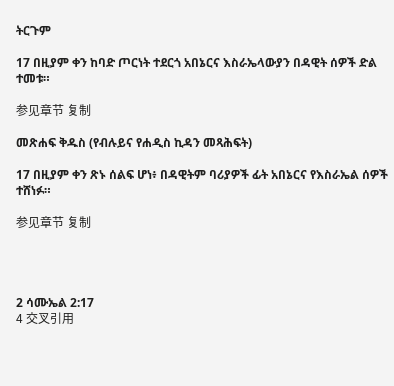ትርጉም

17 በዚያም ቀን ከባድ ጦርነት ተደርጎ አበኔርና እስራኤላውያን በዳዊት ሰዎች ድል ተመቱ።

参见章节 复制

መጽሐፍ ቅዱስ (የብሉይና የሐዲስ ኪዳን መጻሕፍት)

17 በዚያም ቀን ጽኑ ሰልፍ ሆነ፥ በዳዊትም ባሪያዎች ፊት አበኔርና የእስራኤል ሰዎች ተሸነፉ።

参见章节 复制




2 ሳሙኤል 2:17
4 交叉引用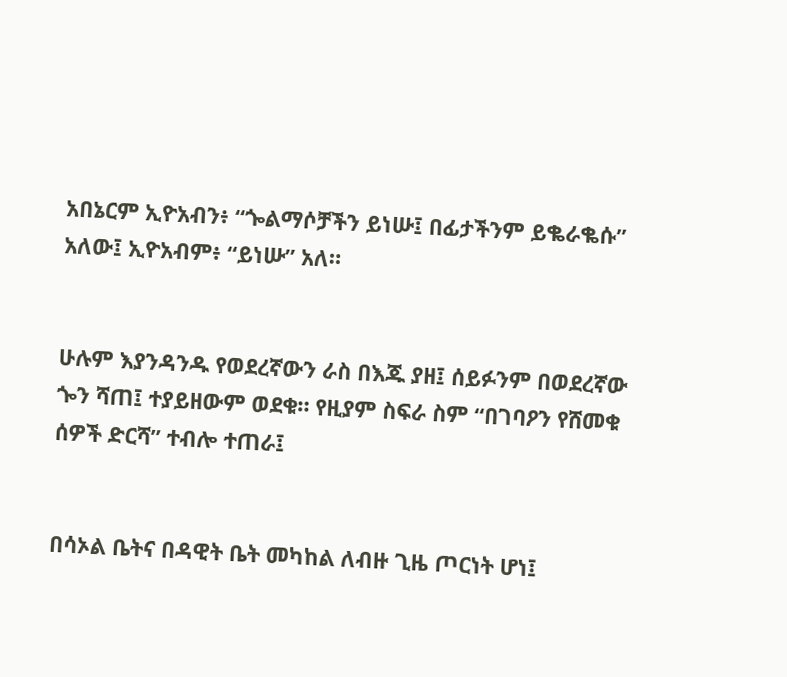አበኔርም ኢዮአብን፥ “ጐልማሶቻችን ይነሡ፤ በፊታችንም ይቈራቈሱ” አለው፤ ኢዮአብም፥ “ይነሡ” አለ።


ሁሉም እያንዳንዱ የወደረኛውን ራስ በእጁ ያዘ፤ ሰይፉንም በወደረኛው ጐን ሻጠ፤ ተያይዘውም ወደቁ። የዚያም ስፍራ ስም “በገባዖን የሸመቁ ሰዎች ድርሻ” ተብሎ ተጠራ፤


በሳኦል ቤትና በዳዊት ቤት መካከል ለብዙ ጊዜ ጦርነት ሆነ፤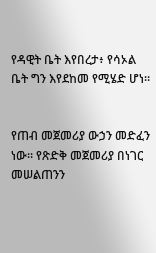የዳዊት ቤት እየበረታ፥ የሳኦል ቤት ግን እየደከመ የሚሄድ ሆነ።


የጠብ መጀመሪያ ውኃን መድፈን ነው። የጽድቅ መጀመሪያ በነገር መሠልጠንን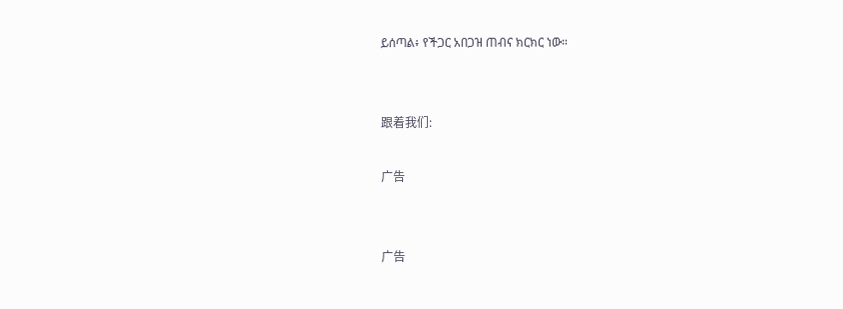ይሰጣል፥ የችጋር አበጋዝ ጠብና ክርክር ነው።


跟着我们:

广告


广告